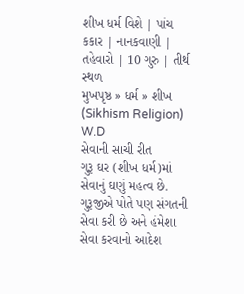શીખ ધર્મ વિશે | પાંચ કકાર | નાનકવાણી | તહેવારો | 10 ગુરુ | તીર્થ સ્થળ
મુખપૃષ્ઠ » ધર્મ » શીખ (Sikhism Religion)
W.D
સેવાની સાચી રીત
ગુરૂ ઘર (શીખ ધર્મ)માં સેવાનું ઘણું મહત્વ છે. ગુરૂજીએ પોતે પણ સંગતની સેવા કરી છે અને હંમેશા સેવા કરવાનો આદેશ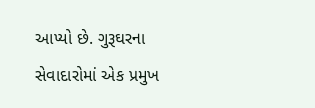આપ્યો છે. ગુરૂઘરના સેવાદારોમાં એક પ્રમુખ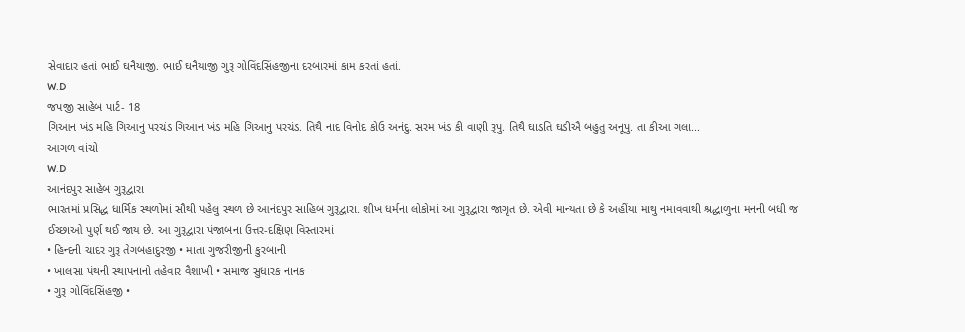સેવાદાર હતાં ભાઈ ઘનૈયાજી. ભાઈ ઘનૈયાજી ગુરૂ ગોવિંદસિંહજીના દરબારમાં કામ કરતાં હતાં.
W.D
જપજી સાહેબ પાર્ટ- 18
ગિઆન ખંડ મહિ ગિઆનુ પરચંડ ગિઆન ખંડ મહિ ગિઆનુ પરચંડ. તિથૈ નાદ વિનોદ કોઉ અનંદુ. સરમ ખંડ કી વાણી રૂપુ. તિથૈ ઘાડતિ ઘડીઐ બહુતુ અનૂપુ. તા કીઆ ગલા...
આગળ વાંચો
W.D
આનંદપુર સાહેબ ગુરૂદ્વારા
ભારતમાં પ્રસિદ્ધ ધાર્મિક સ્થળોમાં સૌથી પહેલુ સ્થળ છે આનંદપુર સાહિબ ગુરૂદ્વારા. શીખ ધર્મના લોકોમાં આ ગુરૂદ્વારા જાગૃત છે. એવી માન્યતા છે કે અહીંયા માથુ નમાવવાથી શ્રદ્ધાળુના મનની બધી જ ઈચ્છાઓ પુર્ણ થઈ જાય છે. આ ગુરૂદ્વારા પંજાબના ઉત્તર-દક્ષિણ વિસ્તારમાં
• હિન્દની ચાદર ગુરૂ તેગબહાદુરજી • માતા ગુજરીજીની કુરબાની
• ખાલસા પંથની સ્થાપનાનો તહેવાર વૈશાખી • સમાજ સુધારક નાનક
• ગુરૂ ગોવિંદસિંહજી •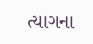ત્યાગના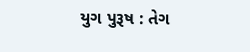યુગ પુરૂષ : તેગ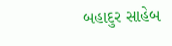બહાદુર સાહેબ